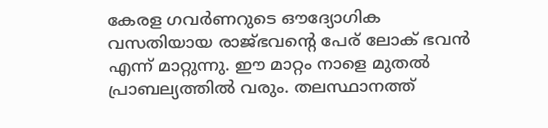കേരള ഗവർണറുടെ ഔദ്യോഗിക വസതിയായ രാജ്ഭവൻ്റെ പേര് ലോക് ഭവൻ എന്ന് മാറ്റുന്നു. ഈ മാറ്റം നാളെ മുതൽ പ്രാബല്യത്തിൽ വരും. തലസ്ഥാനത്ത്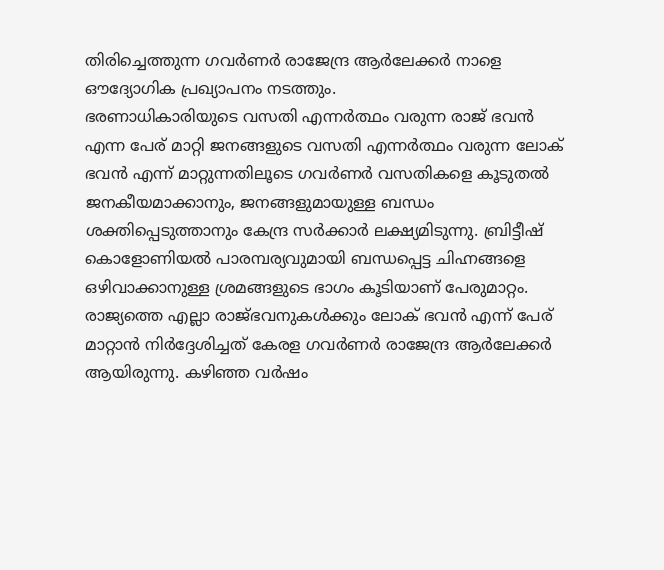തിരിച്ചെത്തുന്ന ഗവർണർ രാജേന്ദ്ര ആർലേക്കർ നാളെ ഔദ്യോഗിക പ്രഖ്യാപനം നടത്തും.
ഭരണാധികാരിയുടെ വസതി എന്നർത്ഥം വരുന്ന രാജ് ഭവൻ എന്ന പേര് മാറ്റി ജനങ്ങളുടെ വസതി എന്നർത്ഥം വരുന്ന ലോക് ഭവൻ എന്ന് മാറ്റുന്നതിലൂടെ ഗവർണർ വസതികളെ കൂടുതൽ ജനകീയമാക്കാനും, ജനങ്ങളുമായുള്ള ബന്ധം ശക്തിപ്പെടുത്താനും കേന്ദ്ര സർക്കാർ ലക്ഷ്യമിടുന്നു. ബ്രിട്ടീഷ് കൊളോണിയൽ പാരമ്പര്യവുമായി ബന്ധപ്പെട്ട ചിഹ്നങ്ങളെ ഒഴിവാക്കാനുള്ള ശ്രമങ്ങളുടെ ഭാഗം കൂടിയാണ് പേരുമാറ്റം.
രാജ്യത്തെ എല്ലാ രാജ്ഭവനുകൾക്കും ലോക് ഭവൻ എന്ന് പേര് മാറ്റാൻ നിർദ്ദേശിച്ചത് കേരള ഗവർണർ രാജേന്ദ്ര ആർലേക്കർ ആയിരുന്നു. കഴിഞ്ഞ വർഷം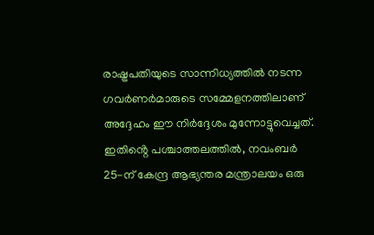രാഷ്ട്രപതിയുടെ സാന്നിധ്യത്തിൽ നടന്ന ഗവർണർമാരുടെ സമ്മേളനത്തിലാണ് അദ്ദേഹം ഈ നിർദ്ദേശം മുന്നോട്ടുവെച്ചത്.
ഇതിൻ്റെ പശ്ചാത്തലത്തിൽ, നവംബർ 25-ന് കേന്ദ്ര ആഭ്യന്തര മന്ത്രാലയം ഒരു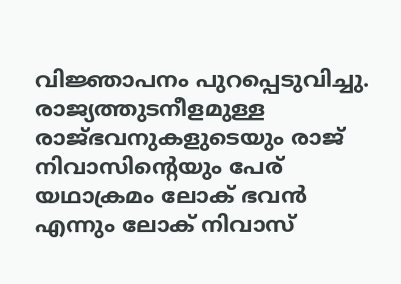വിജ്ഞാപനം പുറപ്പെടുവിച്ചു. രാജ്യത്തുടനീളമുള്ള രാജ്ഭവനുകളുടെയും രാജ് നിവാസിൻ്റെയും പേര് യഥാക്രമം ലോക് ഭവൻ എന്നും ലോക് നിവാസ്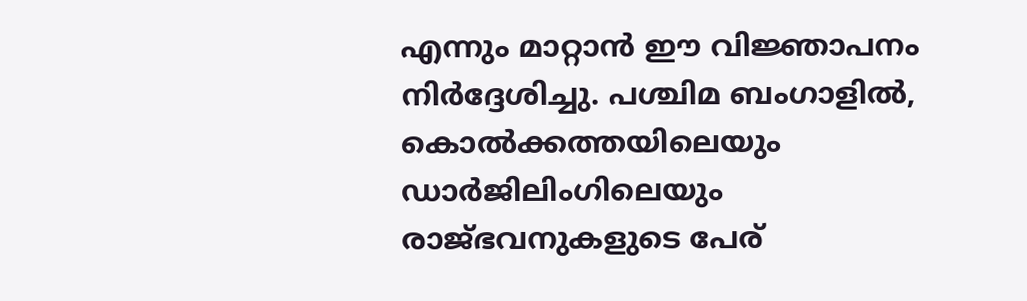എന്നും മാറ്റാൻ ഈ വിജ്ഞാപനം നിർദ്ദേശിച്ചു. പശ്ചിമ ബംഗാളിൽ, കൊൽക്കത്തയിലെയും ഡാർജിലിംഗിലെയും രാജ്ഭവനുകളുടെ പേര്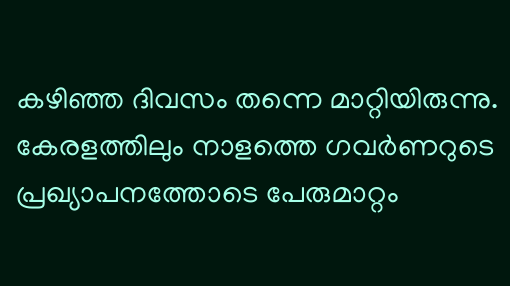കഴിഞ്ഞ ദിവസം തന്നെ മാറ്റിയിരുന്നു. കേരളത്തിലും നാളത്തെ ഗവർണറുടെ പ്രഖ്യാപനത്തോടെ പേരുമാറ്റം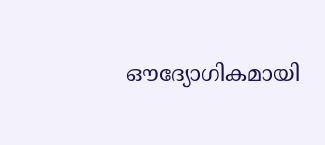ഔദ്യോഗികമായി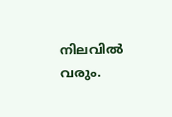നിലവിൽ വരും.